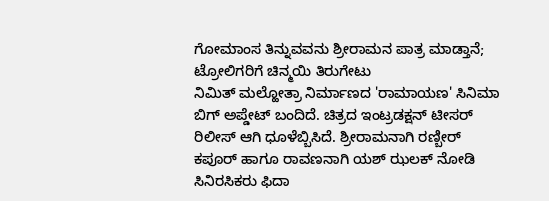ಗೋಮಾಂಸ ತಿನ್ನುವವನು ಶ್ರೀರಾಮನ ಪಾತ್ರ ಮಾಡ್ತಾನೆ; ಟ್ರೋಲಿಗರಿಗೆ ಚಿನ್ಮಯಿ ತಿರುಗೇಟು
ನಿಮಿತ್ ಮಲ್ಹೋತ್ರಾ ನಿರ್ಮಾಣದ 'ರಾಮಾಯಣ' ಸಿನಿಮಾ ಬಿಗ್ ಅಪ್ಡೇಟ್ ಬಂದಿದೆ. ಚಿತ್ರದ ಇಂಟ್ರಡಕ್ಷನ್ ಟೀಸರ್ ರಿಲೀಸ್ ಆಗಿ ಧೂಳೆಬ್ಬಿಸಿದೆ. ಶ್ರೀರಾಮನಾಗಿ ರಣ್ಬೀರ್ ಕಪೂರ್ ಹಾಗೂ ರಾವಣನಾಗಿ ಯಶ್ ಝಲಕ್ ನೋಡಿ ಸಿನಿರಸಿಕರು ಫಿದಾ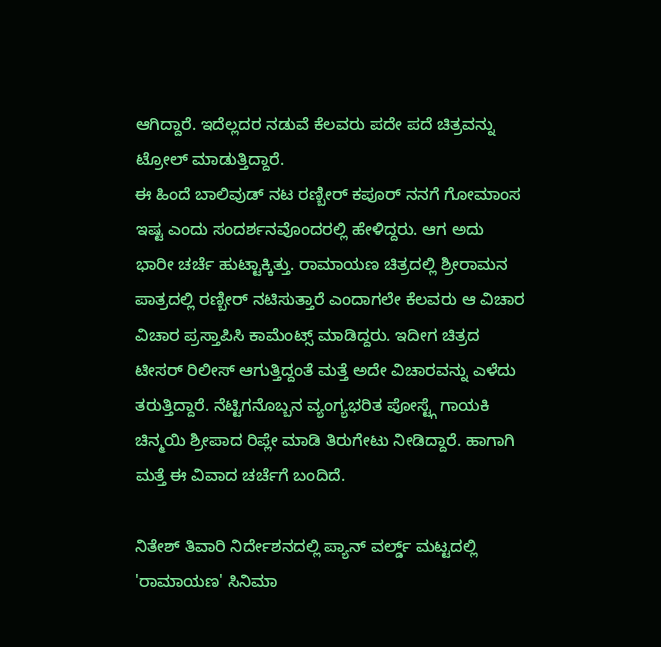ಆಗಿದ್ದಾರೆ. ಇದೆಲ್ಲದರ ನಡುವೆ ಕೆಲವರು ಪದೇ ಪದೆ ಚಿತ್ರವನ್ನು ಟ್ರೋಲ್ ಮಾಡುತ್ತಿದ್ದಾರೆ.
ಈ ಹಿಂದೆ ಬಾಲಿವುಡ್ ನಟ ರಣ್ಬೀರ್ ಕಪೂರ್ ನನಗೆ ಗೋಮಾಂಸ ಇಷ್ಟ ಎಂದು ಸಂದರ್ಶನವೊಂದರಲ್ಲಿ ಹೇಳಿದ್ದರು. ಆಗ ಅದು ಭಾರೀ ಚರ್ಚೆ ಹುಟ್ಟಾಕ್ಕಿತ್ತು. ರಾಮಾಯಣ ಚಿತ್ರದಲ್ಲಿ ಶ್ರೀರಾಮನ ಪಾತ್ರದಲ್ಲಿ ರಣ್ಬೀರ್ ನಟಿಸುತ್ತಾರೆ ಎಂದಾಗಲೇ ಕೆಲವರು ಆ ವಿಚಾರ ವಿಚಾರ ಪ್ರಸ್ತಾಪಿಸಿ ಕಾಮೆಂಟ್ಸ್ ಮಾಡಿದ್ದರು. ಇದೀಗ ಚಿತ್ರದ ಟೀಸರ್ ರಿಲೀಸ್ ಆಗುತ್ತಿದ್ದಂತೆ ಮತ್ತೆ ಅದೇ ವಿಚಾರವನ್ನು ಎಳೆದು ತರುತ್ತಿದ್ದಾರೆ. ನೆಟ್ಟಿಗನೊಬ್ಬನ ವ್ಯಂಗ್ಯಭರಿತ ಪೋಸ್ಟ್ಗೆ ಗಾಯಕಿ ಚಿನ್ಮಯಿ ಶ್ರೀಪಾದ ರಿಪ್ಲೇ ಮಾಡಿ ತಿರುಗೇಟು ನೀಡಿದ್ದಾರೆ. ಹಾಗಾಗಿ ಮತ್ತೆ ಈ ವಿವಾದ ಚರ್ಚೆಗೆ ಬಂದಿದೆ.

ನಿತೇಶ್ ತಿವಾರಿ ನಿರ್ದೇಶನದಲ್ಲಿ ಪ್ಯಾನ್ ವರ್ಲ್ಡ್ ಮಟ್ಟದಲ್ಲಿ 'ರಾಮಾಯಣ' ಸಿನಿಮಾ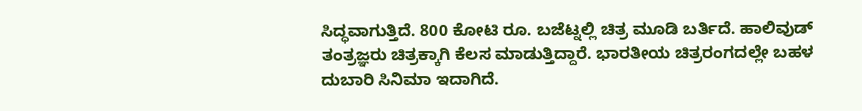ಸಿದ್ಧವಾಗುತ್ತಿದೆ. 800 ಕೋಟಿ ರೂ. ಬಜೆಟ್ನಲ್ಲಿ ಚಿತ್ರ ಮೂಡಿ ಬರ್ತಿದೆ. ಹಾಲಿವುಡ್ ತಂತ್ರಜ್ಞರು ಚಿತ್ರಕ್ಕಾಗಿ ಕೆಲಸ ಮಾಡುತ್ತಿದ್ದಾರೆ. ಭಾರತೀಯ ಚಿತ್ರರಂಗದಲ್ಲೇ ಬಹಳ ದುಬಾರಿ ಸಿನಿಮಾ ಇದಾಗಿದೆ.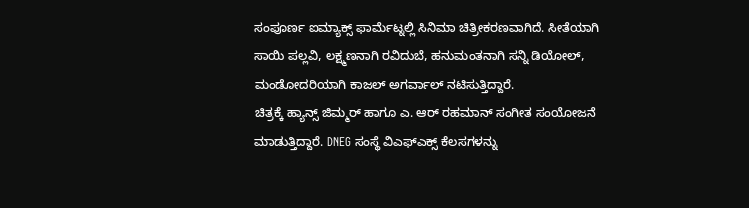ಸಂಪೂರ್ಣ ಐಮ್ಯಾಕ್ಸ್ ಫಾರ್ಮೆಟ್ನಲ್ಲಿ ಸಿನಿಮಾ ಚಿತ್ರೀಕರಣವಾಗಿದೆ. ಸೀತೆಯಾಗಿ ಸಾಯಿ ಪಲ್ಲವಿ, ಲಕ್ಷ್ಮಣನಾಗಿ ರವಿದುಬೆ, ಹನುಮಂತನಾಗಿ ಸನ್ನಿ ಡಿಯೋಲ್, ಮಂಡೋದರಿಯಾಗಿ ಕಾಜಲ್ ಅಗರ್ವಾಲ್ ನಟಿಸುತ್ತಿದ್ದಾರೆ.
ಚಿತ್ರಕ್ಕೆ ಹ್ಯಾನ್ಸ್ ಜಿಮ್ಮರ್ ಹಾಗೂ ಎ. ಆರ್ ರಹಮಾನ್ ಸಂಗೀತ ಸಂಯೋಜನೆ ಮಾಡುತ್ತಿದ್ದಾರೆ. DNEG ಸಂಸ್ಥೆ ವಿಎಫ್ಎಕ್ಸ್ ಕೆಲಸಗಳನ್ನು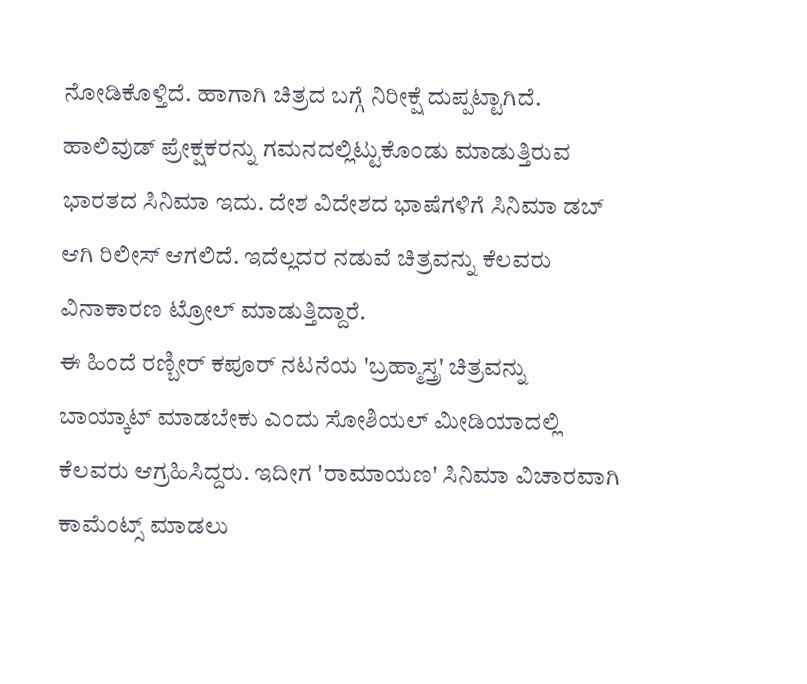ನೋಡಿಕೊಳ್ತಿದೆ. ಹಾಗಾಗಿ ಚಿತ್ರದ ಬಗ್ಗೆ ನಿರೀಕ್ಷೆ ದುಪ್ಪಟ್ಟಾಗಿದೆ. ಹಾಲಿವುಡ್ ಪ್ರೇಕ್ಷಕರನ್ನು ಗಮನದಲ್ಲಿಟ್ಟುಕೊಂಡು ಮಾಡುತ್ತಿರುವ ಭಾರತದ ಸಿನಿಮಾ ಇದು. ದೇಶ ವಿದೇಶದ ಭಾಷೆಗಳಿಗೆ ಸಿನಿಮಾ ಡಬ್ ಆಗಿ ರಿಲೀಸ್ ಆಗಲಿದೆ. ಇದೆಲ್ಲದರ ನಡುವೆ ಚಿತ್ರವನ್ನು ಕೆಲವರು ವಿನಾಕಾರಣ ಟ್ರೋಲ್ ಮಾಡುತ್ತಿದ್ದಾರೆ.
ಈ ಹಿಂದೆ ರಣ್ಬೀರ್ ಕಪೂರ್ ನಟನೆಯ 'ಬ್ರಹ್ಮಾಸ್ತ್ರ' ಚಿತ್ರವನ್ನು ಬಾಯ್ಕಾಟ್ ಮಾಡಬೇಕು ಎಂದು ಸೋಶಿಯಲ್ ಮೀಡಿಯಾದಲ್ಲಿ ಕೆಲವರು ಆಗ್ರಹಿಸಿದ್ದರು. ಇದೀಗ 'ರಾಮಾಯಣ' ಸಿನಿಮಾ ವಿಚಾರವಾಗಿ ಕಾಮೆಂಟ್ಸ್ ಮಾಡಲು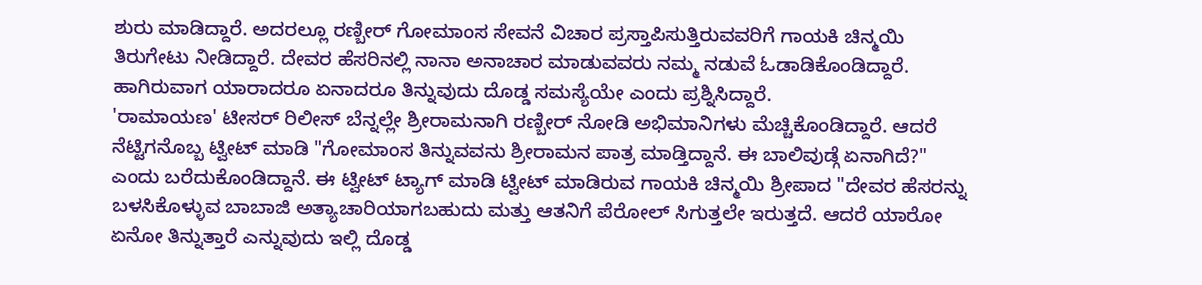ಶುರು ಮಾಡಿದ್ದಾರೆ. ಅದರಲ್ಲೂ ರಣ್ಬೀರ್ ಗೋಮಾಂಸ ಸೇವನೆ ವಿಚಾರ ಪ್ರಸ್ತಾಪಿಸುತ್ತಿರುವವರಿಗೆ ಗಾಯಕಿ ಚಿನ್ಮಯಿ ತಿರುಗೇಟು ನೀಡಿದ್ದಾರೆ. ದೇವರ ಹೆಸರಿನಲ್ಲಿ ನಾನಾ ಅನಾಚಾರ ಮಾಡುವವರು ನಮ್ಮ ನಡುವೆ ಓಡಾಡಿಕೊಂಡಿದ್ದಾರೆ. ಹಾಗಿರುವಾಗ ಯಾರಾದರೂ ಏನಾದರೂ ತಿನ್ನುವುದು ದೊಡ್ಡ ಸಮಸ್ಯೆಯೇ ಎಂದು ಪ್ರಶ್ನಿಸಿದ್ದಾರೆ.
'ರಾಮಾಯಣ' ಟೀಸರ್ ರಿಲೀಸ್ ಬೆನ್ನಲ್ಲೇ ಶ್ರೀರಾಮನಾಗಿ ರಣ್ಬೀರ್ ನೋಡಿ ಅಭಿಮಾನಿಗಳು ಮೆಚ್ಚಿಕೊಂಡಿದ್ದಾರೆ. ಆದರೆ ನೆಟ್ಟಿಗನೊಬ್ಬ ಟ್ವೀಟ್ ಮಾಡಿ "ಗೋಮಾಂಸ ತಿನ್ನುವವನು ಶ್ರೀರಾಮನ ಪಾತ್ರ ಮಾಡ್ತಿದ್ದಾನೆ. ಈ ಬಾಲಿವುಡ್ಗೆ ಏನಾಗಿದೆ?" ಎಂದು ಬರೆದುಕೊಂಡಿದ್ದಾನೆ. ಈ ಟ್ವೀಟ್ ಟ್ಯಾಗ್ ಮಾಡಿ ಟ್ವೀಟ್ ಮಾಡಿರುವ ಗಾಯಕಿ ಚಿನ್ಮಯಿ ಶ್ರೀಪಾದ "ದೇವರ ಹೆಸರನ್ನು ಬಳಸಿಕೊಳ್ಳುವ ಬಾಬಾಜಿ ಅತ್ಯಾಚಾರಿಯಾಗಬಹುದು ಮತ್ತು ಆತನಿಗೆ ಪೆರೋಲ್ ಸಿಗುತ್ತಲೇ ಇರುತ್ತದೆ. ಆದರೆ ಯಾರೋ ಏನೋ ತಿನ್ನುತ್ತಾರೆ ಎನ್ನುವುದು ಇಲ್ಲಿ ದೊಡ್ಡ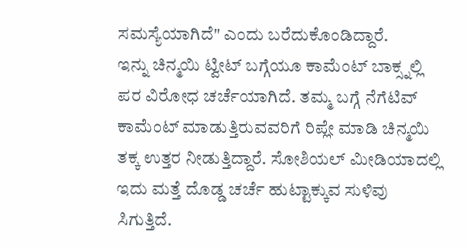ಸಮಸ್ಯೆಯಾಗಿದೆ" ಎಂದು ಬರೆದುಕೊಂಡಿದ್ದಾರೆ.
ಇನ್ನು ಚಿನ್ಮಯಿ ಟ್ವೀಟ್ ಬಗ್ಗೆಯೂ ಕಾಮೆಂಟ್ ಬಾಕ್ಸ್ನಲ್ಲಿ ಪರ ವಿರೋಧ ಚರ್ಚೆಯಾಗಿದೆ. ತಮ್ಮ ಬಗ್ಗೆ ನೆಗೆಟಿವ್ ಕಾಮೆಂಟ್ ಮಾಡುತ್ತಿರುವವರಿಗೆ ರಿಪ್ಲೇ ಮಾಡಿ ಚಿನ್ಮಯಿ ತಕ್ಕ ಉತ್ತರ ನೀಡುತ್ತಿದ್ದಾರೆ. ಸೋಶಿಯಲ್ ಮೀಡಿಯಾದಲ್ಲಿ ಇದು ಮತ್ತೆ ದೊಡ್ಡ ಚರ್ಚೆ ಹುಟ್ಟಾಕ್ಕುವ ಸುಳಿವು ಸಿಗುತ್ತಿದೆ.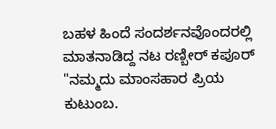ಬಹಳ ಹಿಂದೆ ಸಂದರ್ಶನವೊಂದರಲ್ಲಿ ಮಾತನಾಡಿದ್ದ ನಟ ರಣ್ಬೀರ್ ಕಪೂರ್ "ನಮ್ಮದು ಮಾಂಸಹಾರ ಪ್ರಿಯ ಕುಟುಂಬ.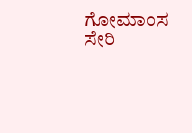ಗೋಮಾಂಸ ಸೇರಿ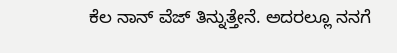ಕೆಲ ನಾನ್ ವೆಜ್ ತಿನ್ನುತ್ತೇನೆ. ಅದರಲ್ಲೂ ನನಗೆ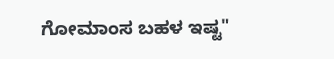ಗೋಮಾಂಸ ಬಹಳ ಇಷ್ಟ"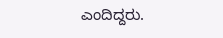ಎಂದಿದ್ದರು.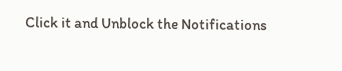Click it and Unblock the Notifications